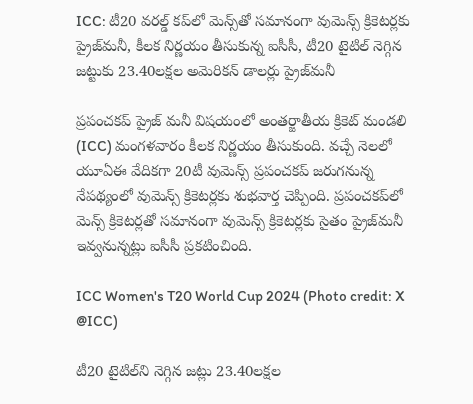ICC: టీ20 వరల్డ్‌ కప్‌లో మెన్స్‌తో సమానంగా వుమెన్స్‌ క్రికెటర్లకు ప్రైజ్‌మనీ, కీలక నిర్ణయం తీసుకున్న ఐసీసీ, టీ20 టైటిల్‌ నెగ్గిన జట్టుకు 23.40లక్షల అమెరికన్‌ డాలర్లు ప్రైజ్‌మనీ

ప్రపంచకప్‌ ప్రైజ్‌ మనీ విషయంలో అంతర్జాతీయ క్రికెట్‌ మండలి (ICC) మంగళవారం కీలక నిర్ణయం తీసుకుంది. వచ్చే నెలలో యూఏఈ వేదికగా 20టీ వుమెన్స్‌ ప్రపంచకప్‌ జరుగనున్న నేపథ్యంలో వుమెన్స్‌ క్రికెటర్లకు శుభవార్త చెప్పింది. ప్రపంచకప్‌లో మెన్స్‌ క్రికెటర్లతో సమానంగా వుమెన్స్‌ క్రికెటర్లకు సైతం ప్రైజ్‌మనీ ఇవ్వనున్నట్లు ఐసీసీ ప్రకటించింది.

ICC Women's T20 World Cup 2024 (Photo credit: X @ICC)

టీ20 టైటిల్‌ని నెగ్గిన జట్లు 23.40లక్షల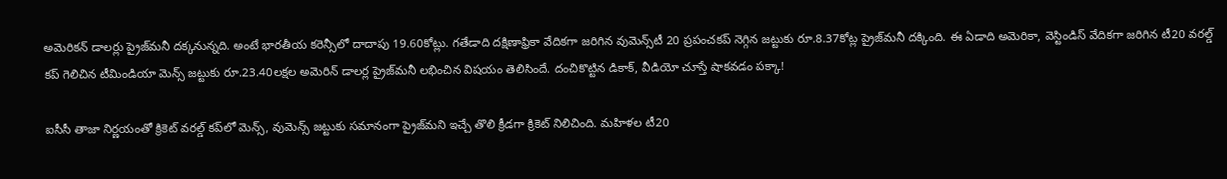అమెరికన్‌ డాలర్లు ప్రైజ్‌మనీ దక్కనున్నది. అంటే భారతీయ కరెన్సీలో దాదాపు 19.60కోట్లు. గతేడాది దక్షిణాఫ్రికా వేదికగా జరిగిన వుమెన్స్‌టీ 20 ప్రపంచకప్‌ నెగ్గిన జట్టుకు రూ.8.37కోట్ల ప్రైజ్‌మనీ దక్కింది. ఈ ఏడాది అమెరికా, వెస్టిండిస్‌ వేదికగా జరిగిన టీ20 వరల్డ్‌ కప్‌ గెలిచిన టీమిండియా మెన్స్‌ జట్టుకు రూ.23.40లక్షల అమెరిన్‌ డాలర్ల ప్రైజ్‌మనీ లభించిన విషయం తెలిసిందే. దంచికొట్టిన డికాక్, వీడియో చూస్తే షాకవడం పక్కా!

ఐసీసీ తాజా నిర్ణయంతో క్రికెట్‌ వరల్డ్‌ కప్‌లో మెన్స్‌, వుమెన్స్‌ జట్టుకు సమానంగా ప్రైజ్‌మని ఇచ్చే తొలి క్రీడగా క్రికెట్‌ నిలిచింది. మహిళల టీ20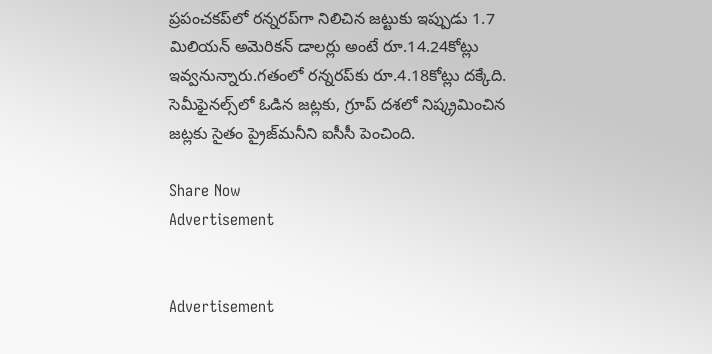ప్రపంచకప్‌లో రన్నరప్‌గా నిలిచిన జట్టుకు ఇప్పుడు 1.7 మిలియన్ అమెరికన్ డాలర్లు అంటే రూ.14.24కోట్లు ఇవ్వనున్నారు.గతంలో రన్నరప్‌కు రూ.4.18కోట్లు దక్కేది. సెమీఫైనల్స్‌లో ఓడిన జట్లకు, గ్రూప్ దశలో నిష్క్రమించిన జట్లకు సైతం ప్రైజ్‌మనీని ఐసీసీ పెంచింది.

Share Now
Advertisement


Advertisement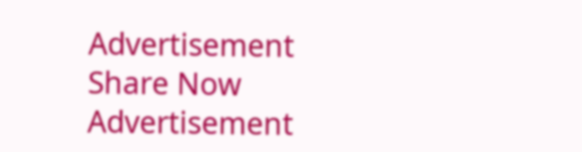Advertisement
Share Now
Advertisement